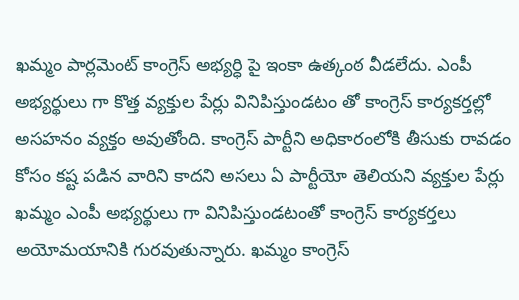ఖమ్మం పార్లమెంట్ కాంగ్రెస్ అభ్యర్ధి పై ఇంకా ఉత్కంఠ వీడలేదు. ఎంపీ అభ్యర్థులు గా కొత్త వ్యక్తుల పేర్లు వినిపిస్తుండటం తో కాంగ్రెస్ కార్యకర్తల్లో అసహనం వ్యక్తం అవుతోంది. కాంగ్రెస్ పార్టీని అధికారంలోకి తీసుకు రావడం కోసం కష్ట పడిన వారిని కాదని అసలు ఏ పార్టీయో తెలియని వ్యక్తుల పేర్లు ఖమ్మం ఎంపీ అభ్యర్థులు గా వినిపిస్తుండటంతో కాంగ్రెస్ కార్యకర్తలు అయోమయానికి గురవుతున్నారు. ఖమ్మం కాంగ్రెస్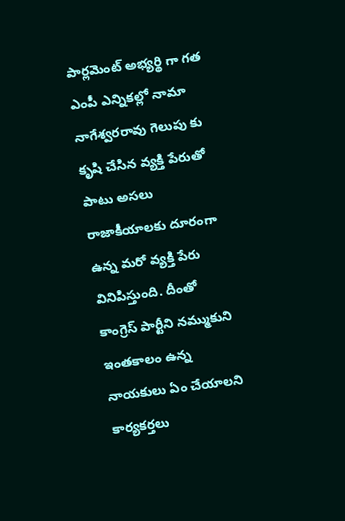పార్లమెంట్ అభ్యర్థి గా గత ఎంపీ ఎన్నికల్లో నామా నాగేశ్వరరావు గెలుపు కు కృషి చేసిన వ్యక్తి పేరుతో పాటు అసలు రాజాకీయాలకు దూరంగా ఉన్న మరో వ్యక్తి పేరు వినిపిస్తుంది. దీంతో కాంగ్రెస్ పార్టీని నమ్ముకుని ఇంతకాలం ఉన్న నాయకులు ఏం చేయాలని కార్యకర్తలు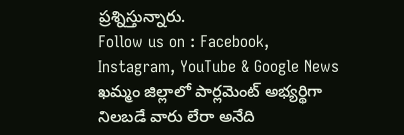ప్రశ్నిస్తున్నారు.
Follow us on : Facebook, Instagram, YouTube & Google News
ఖమ్మం జిల్లాలో పార్లమెంట్ అభ్యర్థిగా నిలబడే వారు లేరా అనేది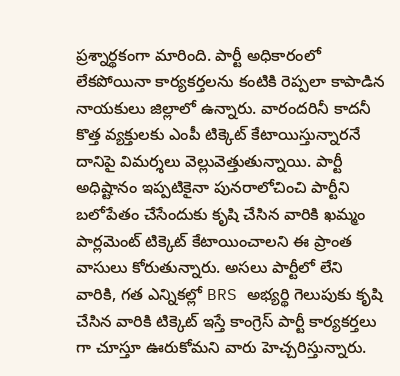ప్రశ్నార్థకంగా మారింది. పార్టీ అధికారంలో లేకపోయినా కార్యకర్తలను కంటికి రెప్పలా కాపాడిన నాయకులు జిల్లాలో ఉన్నారు. వారందరినీ కాదనీ కొత్త వ్యక్తులకు ఎంపీ టిక్కెట్ కేటాయిస్తున్నారనే దానిపై విమర్శలు వెల్లువెత్తుతున్నాయి. పార్టీ అధిష్టానం ఇప్పటికైనా పునరాలోచించి పార్టీని బలోపేతం చేసేందుకు కృషి చేసిన వారికి ఖమ్మం పార్లమెంట్ టిక్కెట్ కేటాయించాలని ఈ ప్రాంత వాసులు కోరుతున్నారు. అసలు పార్టీలో లేని వారికి, గత ఎన్నికల్లో BRS అభ్యర్థి గెలుపుకు కృషి చేసిన వారికి టిక్కెట్ ఇస్తే కాంగ్రెస్ పార్టీ కార్యకర్తలు గా చూస్తూ ఊరుకోమని వారు హెచ్చరిస్తున్నారు.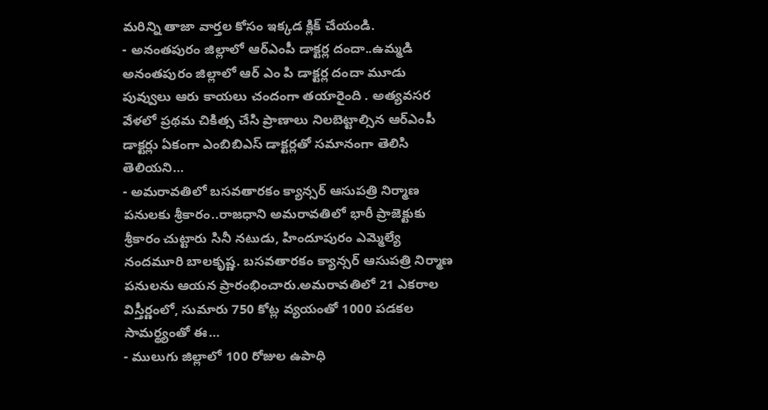మరిన్ని తాజా వార్తల కోసం ఇక్కడ క్లిక్ చేయండి.
- అనంతపురం జిల్లాలో ఆర్ఎంపీ డాక్టర్ల దందా..ఉమ్మడి అనంతపురం జిల్లాలో ఆర్ ఎం పి డాక్టర్ల దందా మూడు పువ్వులు ఆరు కాయలు చందంగా తయారైంది . అత్యవసర వేళలో ప్రథమ చికిత్స చేసి ప్రాణాలు నిలబెట్టాల్సిన ఆర్ఎంపీ డాక్టర్లు ఏకంగా ఎంబిబిఎస్ డాక్టర్లతో సమానంగా తెలిసి తెలియని…
- అమరావతిలో బసవతారకం క్యాన్సర్ ఆసుపత్రి నిర్మాణ పనులకు శ్రీకారం..రాజధాని అమరావతిలో భారీ ప్రాజెక్టుకు శ్రీకారం చుట్టారు సినీ నటుడు, హిందూపురం ఎమ్మెల్యే నందమూరి బాలకృష్ణ. బసవతారకం క్యాన్సర్ ఆసుపత్రి నిర్మాణ పనులను ఆయన ప్రారంభించారు.అమరావతిలో 21 ఎకరాల విస్తీర్ణంలో, సుమారు 750 కోట్ల వ్యయంతో 1000 పడకల సామర్థ్యంతో ఈ…
- ములుగు జిల్లాలో 100 రోజుల ఉపాధి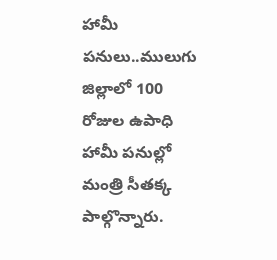హామీ పనులు..ములుగు జిల్లాలో 100 రోజుల ఉపాధి హామీ పనుల్లో మంత్రి సీతక్క పాల్గొన్నారు.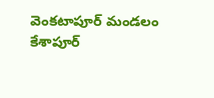వెంకటాపూర్ మండలం కేశాపూర్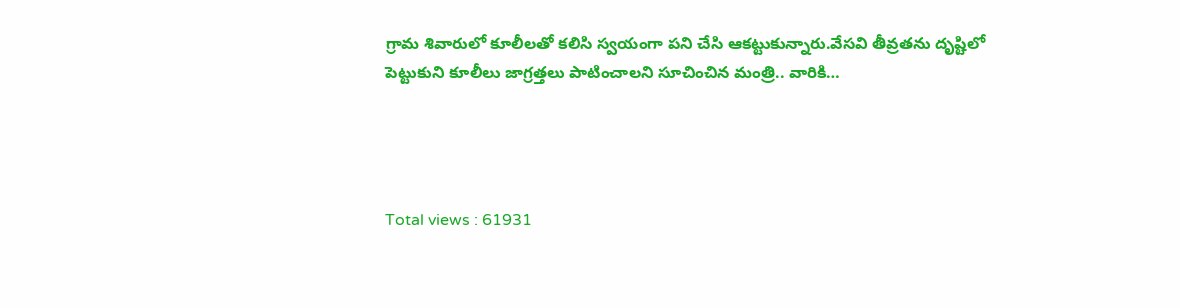గ్రామ శివారులో కూలీలతో కలిసి స్వయంగా పని చేసి ఆకట్టుకున్నారు.వేసవి తీవ్రతను దృష్టిలో పెట్టుకుని కూలీలు జాగ్రత్తలు పాటించాలని సూచించిన మంత్రి.. వారికి…




Total views : 61931